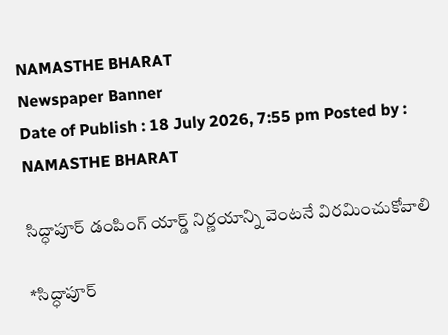NAMASTHE BHARAT
Newspaper Banner
Date of Publish : 18 July 2026, 7:55 pm Posted by : NAMASTHE BHARAT

సిద్ధాపూర్ డంపింగ్ యార్డ్ నిర్ణయాన్ని వెంటనే విరమించుకోవాలి

*సిద్ధాపూర్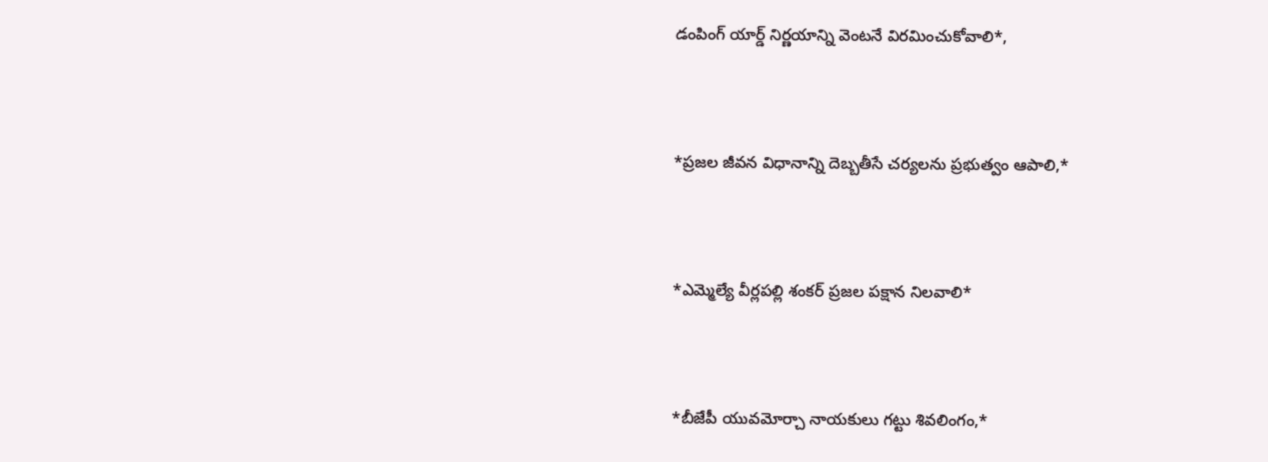డంపింగ్ యార్డ్ నిర్ణయాన్ని వెంటనే విరమించుకోవాలి*,



*ప్రజల జీవన విధానాన్ని దెబ్బతీసే చర్యలను ప్రభుత్వం ఆపాలి,*



*ఎమ్మెల్యే వీర్లపల్లి శంకర్ ప్రజల పక్షాన నిలవాలి*



*బీజేపీ యువమోర్చా నాయకులు గట్టు శివలింగం,*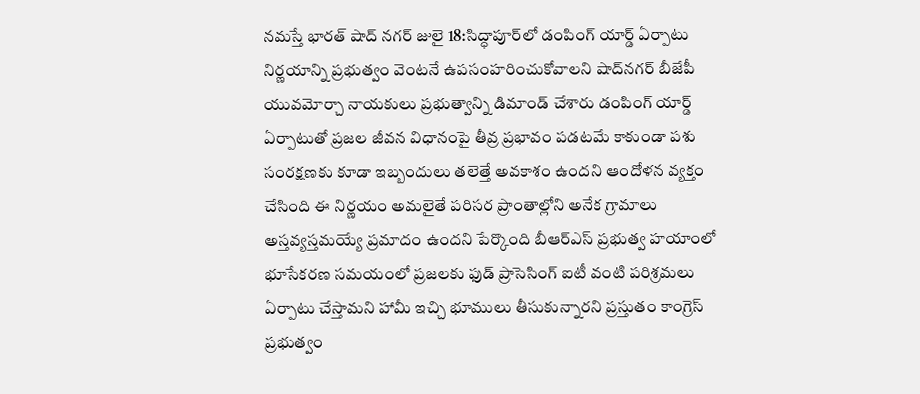నమస్తే భారత్ షాద్ నగర్ జులై 18:సిద్ధాపూర్‌లో డంపింగ్ యార్డ్ ఏర్పాటు నిర్ణయాన్ని ప్రభుత్వం వెంటనే ఉపసంహరించుకోవాలని షాద్‌నగర్ బీజేపీ యువమోర్చా నాయకులు ప్రభుత్వాన్ని డిమాండ్ చేశారు డంపింగ్ యార్డ్ ఏర్పాటుతో ప్రజల జీవన విధానంపై తీవ్ర ప్రభావం పడటమే కాకుండా పశు సంరక్షణకు కూడా ఇబ్బందులు తలెత్తే అవకాశం ఉందని ఆందోళన వ్యక్తం చేసింది ఈ నిర్ణయం అమలైతే పరిసర ప్రాంతాల్లోని అనేక గ్రామాలు అస్తవ్యస్తమయ్యే ప్రమాదం ఉందని పేర్కొంది బీఆర్‌ఎస్ ప్రభుత్వ హయాంలో భూసేకరణ సమయంలో ప్రజలకు ఫుడ్ ప్రాసెసింగ్ ఐటీ వంటి పరిశ్రమలు ఏర్పాటు చేస్తామని హామీ ఇచ్చి భూములు తీసుకున్నారని ప్రస్తుతం కాంగ్రెస్ ప్రభుత్వం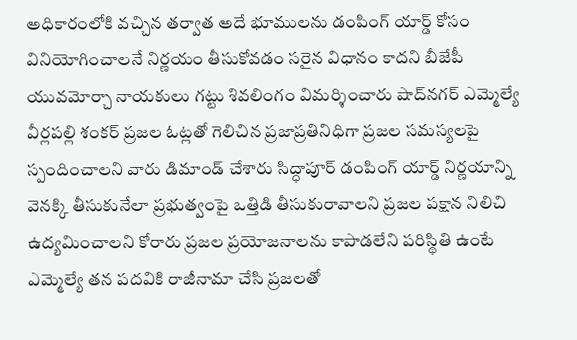అధికారంలోకి వచ్చిన తర్వాత అదే భూములను డంపింగ్ యార్డ్ కోసం వినియోగించాలనే నిర్ణయం తీసుకోవడం సరైన విధానం కాదని బీజేపీ యువమోర్చా నాయకులు గట్టు శివలింగం విమర్శించారు షాద్‌నగర్ ఎమ్మెల్యే వీర్లపల్లి శంకర్ ప్రజల ఓట్లతో గెలిచిన ప్రజాప్రతినిధిగా ప్రజల సమస్యలపై స్పందించాలని వారు డిమాండ్ చేశారు సిద్ధాపూర్ డంపింగ్ యార్డ్ నిర్ణయాన్ని వెనక్కి తీసుకునేలా ప్రభుత్వంపై ఒత్తిడి తీసుకురావాలని ప్రజల పక్షాన నిలిచి ఉద్యమించాలని కోరారు ప్రజల ప్రయోజనాలను కాపాడలేని పరిస్థితి ఉంటే ఎమ్మెల్యే తన పదవికి రాజీనామా చేసి ప్రజలతో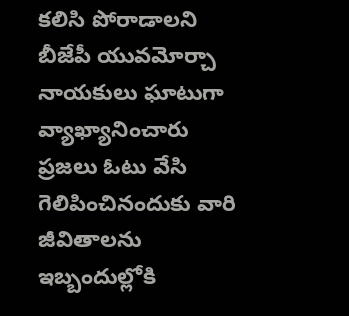కలిసి పోరాడాలని బీజేపీ యువమోర్చా నాయకులు ఘాటుగా వ్యాఖ్యానించారు ప్రజలు ఓటు వేసి గెలిపించినందుకు వారి జీవితాలను ఇబ్బందుల్లోకి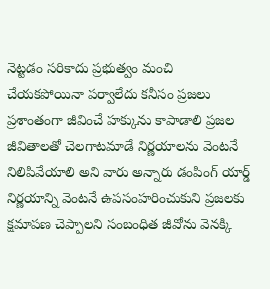నెట్టడం సరికాదు ప్రభుత్వం మంచి చేయకపోయినా పర్వాలేదు కనీసం ప్రజలు ప్రశాంతంగా జీవించే హక్కును కాపాడాలి ప్రజల జీవితాలతో చెలగాటమాడే నిర్ణయాలను వెంటనే నిలిపివేయాలి అని వారు అన్నారు డంపింగ్ యార్డ్ నిర్ణయాన్ని వెంటనే ఉపసంహరించుకుని ప్రజలకు క్షమాపణ చెప్పాలని సంబంధిత జీవోను వెనక్కి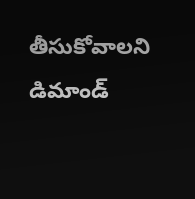తీసుకోవాలని డిమాండ్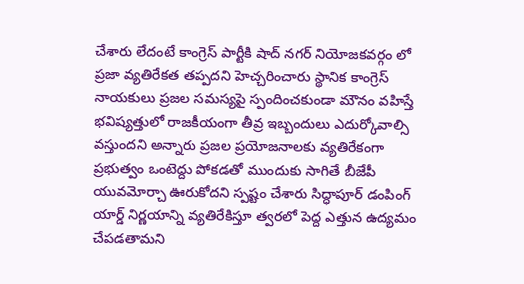చేశారు లేదంటే కాంగ్రెస్ పార్టీకి షాద్ నగర్ నియోజకవర్గం లో ప్రజా వ్యతిరేకత తప్పదని హెచ్చరించారు స్థానిక కాంగ్రెస్ నాయకులు ప్రజల సమస్యపై స్పందించకుండా మౌనం వహిస్తే భవిష్యత్తులో రాజకీయంగా తీవ్ర ఇబ్బందులు ఎదుర్కోవాల్సి వస్తుందని అన్నారు ప్రజల ప్రయోజనాలకు వ్యతిరేకంగా ప్రభుత్వం ఒంటెద్దు పోకడతో ముందుకు సాగితే బీజేపీ యువమోర్చా ఊరుకోదని స్పష్టం చేశారు సిద్ధాపూర్ డంపింగ్ యార్డ్ నిర్ణయాన్ని వ్యతిరేకిస్తూ త్వరలో పెద్ద ఎత్తున ఉద్యమం చేపడతామని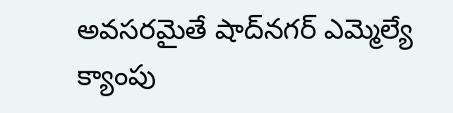అవసరమైతే షాద్‌నగర్ ఎమ్మెల్యే క్యాంపు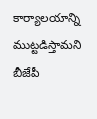కార్యాలయాన్ని ముట్టడిస్తామని బీజేపీ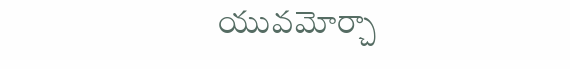యువమోర్చా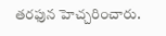తరఫున హెచ్చరించారు.